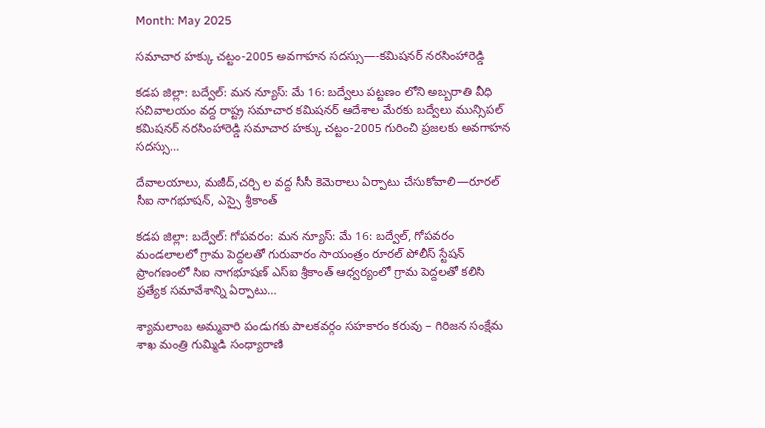Month: May 2025

సమాచార హక్కు చట్టం-2005 అవగాహన సదస్సు—-కమిషనర్ నరసింహారెడ్డి

కడప జిల్లా: బద్వేల్: మన న్యూస్: మే 16: బద్వేలు పట్టణం లోని అబ్బరాతి వీధి సచివాలయం వద్ద రాష్ట్ర సమాచార కమిషనర్ ఆదేశాల మేరకు బద్వేలు మున్సిపల్ కమిషనర్ నరసింహారెడ్డి సమాచార హక్కు చట్టం-2005 గురించి ప్రజలకు అవగాహన సదస్సు…

దేవాలయాలు, మజీద్,చర్చి ల వద్ద సీసీ కెమెరాలు ఏర్పాటు చేసుకోవాలి—రూరల్ సీఐ నాగభూషన్, ఎస్సై శ్రీకాంత్

కడప జిల్లా: బద్వేల్: గోపవరం: మన న్యూస్: మే 16: బద్వేల్, గోపవరం మండలాలలో గ్రామ పెద్దలతో గురువారం సాయంత్రం రూరల్ పోలీస్ స్టేషన్ ప్రాంగణంలో సిఐ నాగభూషణ్ ఎస్ఐ శ్రీకాంత్ ఆధ్వర్యంలో గ్రామ పెద్దలతో కలిసి ప్రత్యేక సమావేశాన్ని ఏర్పాటు…

శ్యామలాంబ అమ్మవారి పండుగకు పాలకవర్గం సహకారం కరువు – గిరిజన సంక్షేమ శాఖ మంత్రి గుమ్మిడి సంధ్యారాణి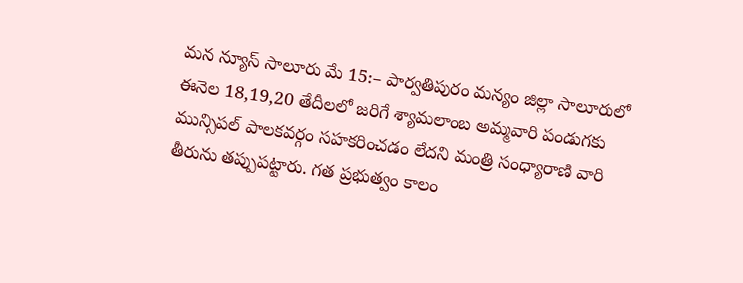మన న్యూస్ సాలూరు మే 15:– పార్వతిపురం మన్యం జిల్లా సాలూరులో ఈనెల 18,19,20 తేదీలలో జరిగే శ్యామలాంబ అమ్మవారి పండుగకు మున్సిపల్ పాలకవర్గం సహకరించడం లేదని మంత్రి సంధ్యారాణి వారి తీరును తప్పుపట్టారు. గత ప్రభుత్వం కాలం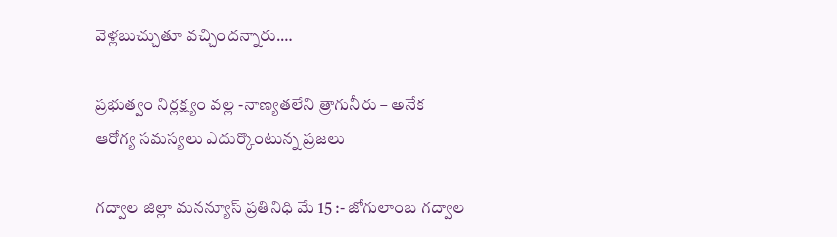వెళ్లబుచ్చుతూ వచ్చిందన్నారు.…

ప్రభుత్వం నిర్లక్ష్యం వల్ల -నాణ్యతలేని త్రాగునీరు – అనేక ఆరోగ్య సమస్యలు ఎదుర్కొంటున్న ప్రజలు

గద్వాల జిల్లా మనన్యూస్ ప్రతినిధి మే 15 :- జోగులాంబ గద్వాల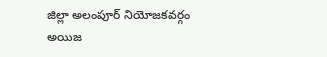జిల్లా అలంపూర్ నియోజకవర్గం అయిజ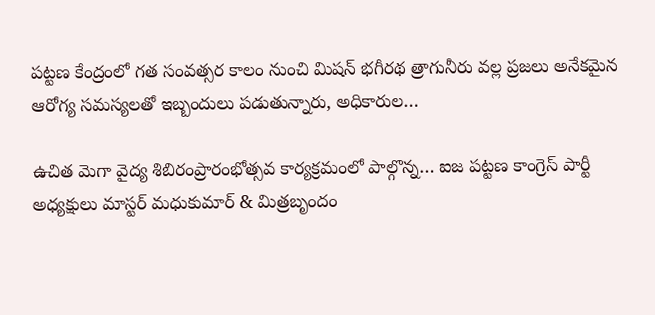పట్టణ కేంద్రంలో గత సంవత్సర కాలం నుంచి మిషన్ భగీరథ త్రాగునీరు వల్ల ప్రజలు అనేకమైన ఆరోగ్య సమస్యలతో ఇబ్బందులు పడుతున్నారు, అధికారుల…

ఉచిత మెగా వైద్య శిబిరంప్రారంభోత్సవ కార్యక్రమంలో పాల్గొన్న… ఐజ పట్టణ కాంగ్రెస్ పార్టీ అధ్యక్షులు మాస్టర్ మధుకుమార్ & మిత్రబృందం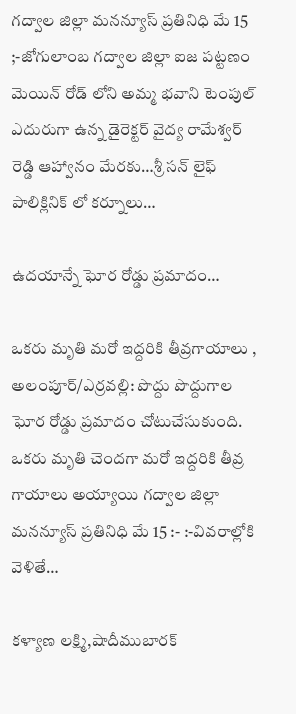గద్వాల జిల్లా మనన్యూస్ ప్రతినిధి మే 15 ;-జోగులాంబ గద్వాల జిల్లా ఐజ పట్టణం మెయిన్ రోడ్ లోని అమ్మ భవాని టెంపుల్ ఎదురుగా ఉన్న డైరెక్టర్ వైద్య రామేశ్వర్ రెడ్డి ఆహ్వానం మేరకు…శ్రీ సన్ లైఫ్ పాలిక్లినిక్ లో కర్నూలు…

ఉదయాన్నే ఘోర రోడ్డు ప్రమాదం…

ఒకరు మృతి మరో ఇద్దరికి తీవ్రగాయాలు , అలంపూర్/ఎర్రవల్లి: పొద్దు పొద్దుగాల ఘోర రోడ్డు ప్రమాదం చోటుచేసుకుంది. ఒకరు మృతి చెందగా మరో ఇద్దరికి తీవ్ర గాయాలు అయ్యాయి గద్వాల జిల్లా మనన్యూస్ ప్రతినిధి మే 15 :- :-వివరాల్లోకి వెళితే…

కళ్యాణ లక్ష్మి,షాదీముబారక్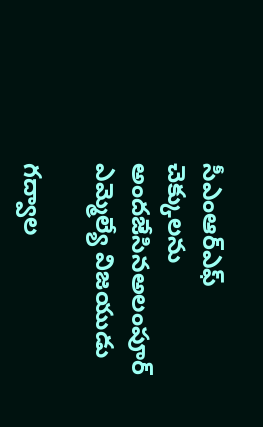సీఎంఆర్ఎఫ్ చెక్కులను అందజేసినఅలంపూర్ ఎమ్మెల్యే విజయుడు

గద్వాల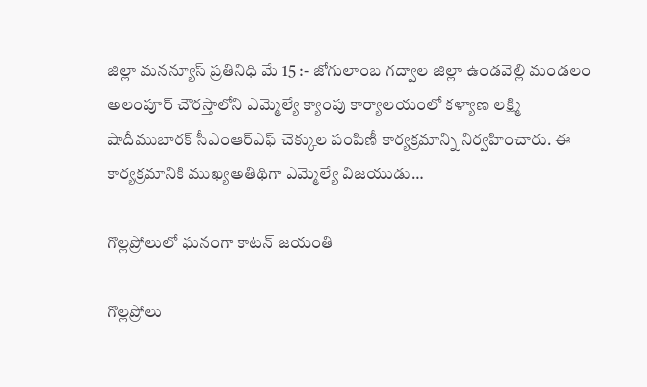జిల్లా మనన్యూస్ ప్రతినిధి మే 15 :- జోగులాంబ గద్వాల జిల్లా ఉండవెల్లి మండలం అలంపూర్ చౌరస్తాలోని ఎమ్మెల్యే క్యాంపు కార్యాలయంలో కళ్యాణ లక్ష్మి షాదీముబారక్ సీఎంఆర్ఎఫ్ చెక్కుల పంపిణీ కార్యక్రమాన్ని నిర్వహించారు. ఈ కార్యక్రమానికి ముఖ్యఅతిథిగా ఎమ్మెల్యే విజయుడు…

గొల్లప్రోలులో ఘనంగా కాటన్ జయంతి

గొల్లప్రోలు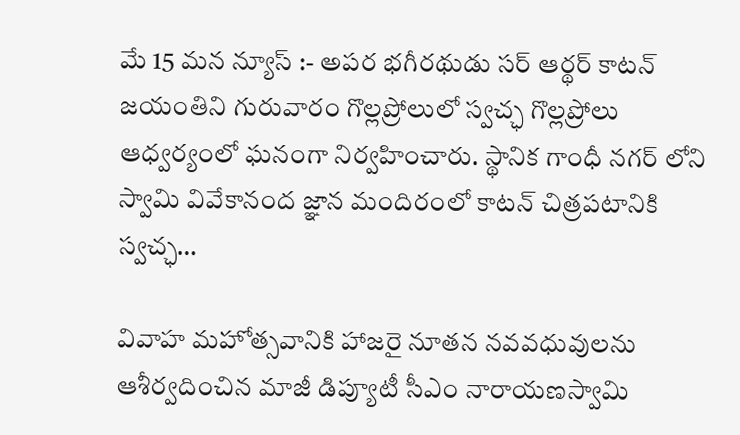మే 15 మన న్యూస్ :- అపర భగీరథుడు సర్ ఆర్థర్ కాటన్ జయంతిని గురువారం గొల్లప్రోలులో స్వచ్ఛ గొల్లప్రోలు ఆధ్వర్యంలో ఘనంగా నిర్వహించారు. స్థానిక గాంధీ నగర్ లోని స్వామి వివేకానంద జ్ఞాన మందిరంలో కాటన్ చిత్రపటానికి స్వచ్ఛ…

వివాహ మహోత్సవానికి హాజరై నూతన నవవధువులను ఆశీర్వదించిన మాజీ డిప్యూటీ సీఎం నారాయణస్వామి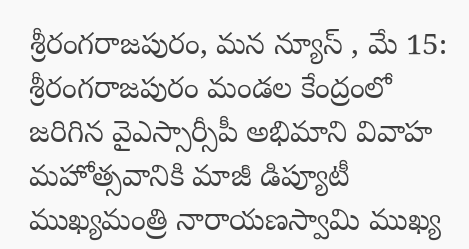శ్రీరంగరాజపురం, మన న్యూస్ , మే 15: శ్రీరంగరాజపురం మండల కేంద్రంలో జరిగిన వైఎస్సార్సీపీ అభిమాని వివాహ మహోత్సవానికి మాజీ డిప్యూటీ ముఖ్యమంత్రి నారాయణస్వామి ముఖ్య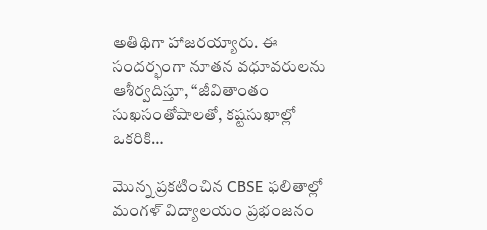అతిథిగా హాజరయ్యారు. ఈ సందర్భంగా నూతన వధూవరులను ఆశీర్వదిస్తూ, “జీవితాంతం సుఖసంతోషాలతో, కష్టసుఖాల్లో ఒకరికి…

మొన్న ప్రకటించిన CBSE ఫలితాల్లో మంగళ్ విద్యాలయం ప్రభంజనం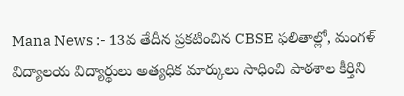Mana News :- 13వ తేదీన ప్రకటించిన CBSE ఫలితాల్లో, మంగళ్ విద్యాలయ విద్యార్థులు అత్యధిక మార్కులు సాధించి పాఠశాల కీర్తిని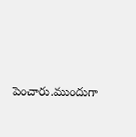పెంచారు.ముందుగా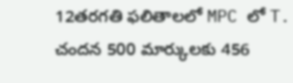12తరగతి ఫలితాలలో MPC లో T. చందన 500 మార్కులకు 456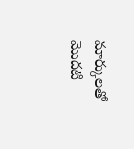మార్కులతో మొదటి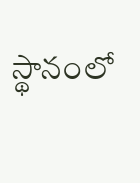స్థానంలో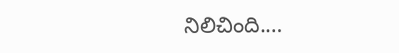నిలిచింది.…